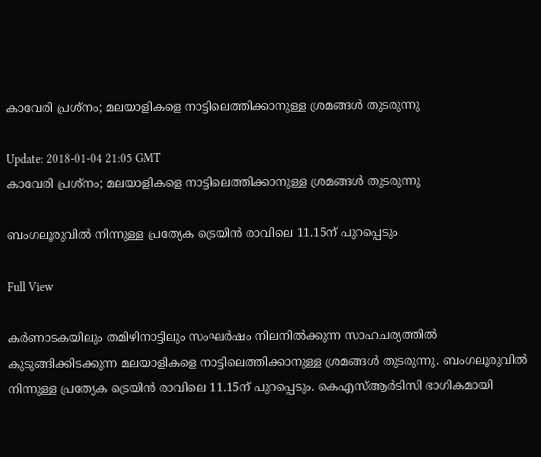കാവേരി പ്രശ്നം; മലയാളികളെ നാട്ടിലെത്തിക്കാനുള്ള ശ്രമങ്ങള്‍ തുടരുന്നു

Update: 2018-01-04 21:05 GMT
കാവേരി പ്രശ്നം; മലയാളികളെ നാട്ടിലെത്തിക്കാനുള്ള ശ്രമങ്ങള്‍ തുടരുന്നു

ബംഗലൂരുവില്‍ നിന്നുള്ള പ്രത്യേക ട്രെയിന്‍ രാവിലെ 11.15ന് പുറപ്പെടും

Full View

കര്‍ണാടകയിലും തമിഴിനാട്ടിലും സംഘര്‍ഷം നിലനില്‍ക്കുന്ന സാഹചര്യത്തില്‍ കുടുങ്ങിക്കിടക്കുന്ന മലയാളികളെ നാട്ടിലെത്തിക്കാനുള്ള ശ്രമങ്ങള്‍ തുടരുന്നു. ബംഗലൂരുവില്‍ നിന്നുള്ള പ്രത്യേക ട്രെയിന്‍ രാവിലെ 11.15ന് പുറപ്പെടും. കെഎസ്ആര്‍ടിസി ഭാഗികമായി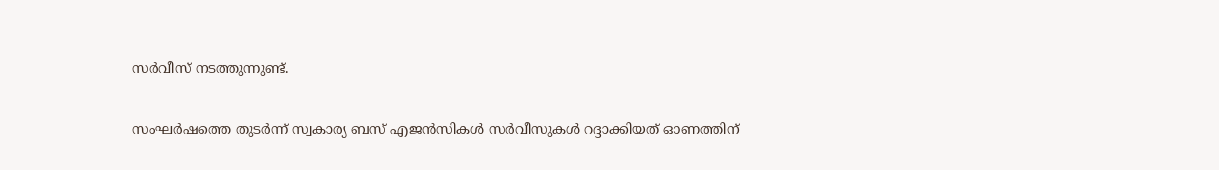സര്‍വീസ് നടത്തുന്നുണ്ട്.

സംഘര്‍ഷത്തെ തുടര്‍ന്ന് സ്വകാര്യ ബസ് എജന്‍സികള്‍ സര്‍വീസുകള്‍ റദ്ദാക്കിയത് ഓണത്തിന്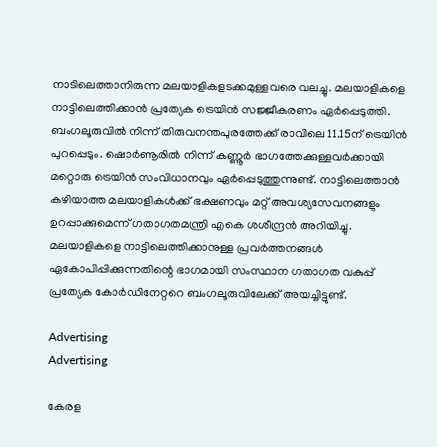നാടിലെത്താനിരുന്ന മലയാളികളടക്കമുള്ളവരെ വലച്ചു. മലയാളികളെ നാട്ടിലെത്തിക്കാന്‍ പ്രത്യേക ട്രെയിന്‍ സജ്ജീകരണം ഏര്‍പ്പെടുത്തി. ബംഗലൂരുവില്‍ നിന്ന് തിരുവനന്തപുരത്തേക്ക് രാവിലെ 11.15ന് ട്രെയിന്‍ പുറപ്പെടും. ഷൊര്‍ണൂരില്‍ നിന്ന് കണ്ണൂര്‍ ഭാഗത്തേക്കുള്ളവര്‍ക്കായി മറ്റൊരു ട്രെയിന്‍ സംവിധാനവും ഏര്‍പ്പെടുത്തുന്നുണ്ട്. നാട്ടിലെത്താന്‍ കഴിയാത്ത മലയാളികള്‍ക്ക് ഭക്ഷണവും മറ്റ് അവശ്യസേവനങ്ങളും ഉറപ്പാക്കുമെന്ന് ഗതാഗതമന്ത്രി എകെ ശശീന്ദ്രന്‍ അറിയിച്ചു.
മലയാളികളെ നാട്ടിലെത്തിക്കാനുള്ള പ്രവര്‍ത്തനങ്ങള്‍ ഏകോപിപ്പിക്കുന്നതിന്റെ ഭാഗമായി സംസ്ഥാന ഗതാഗത വകുപ്പ് പ്രത്യേക കോര്‍ഡിനേറ്ററെ ബംഗലൂരുവിലേക്ക് അയച്ചിട്ടുണ്ട്.

Advertising
Advertising

കേരള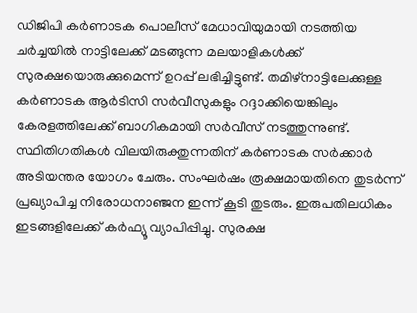ഡിജിപി കര്‍ണാടക പൊലീസ് മേധാവിയുമായി നടത്തിയ ചര്‍ച്ചയില്‍ നാട്ടിലേക്ക് മടങ്ങുന്ന മലയാളികള്‍ക്ക് സുരക്ഷയൊരുക്കുമെന്ന് ഉറപ്പ് ലഭിച്ചിട്ടുണ്ട്. തമിഴ്നാട്ടിലേക്കുള്ള കര്‍ണാടക ആര്‍ടിസി സര്‍വീസുകളും റദ്ദാക്കിയെങ്കിലും കേരളത്തിലേക്ക് ബാഗികമായി സര്‍വീസ് നടത്തുന്നുണ്ട്. സ്ഥിതിഗതികള്‍ വിലയിരുക്തുന്നതിന് കര്‍ണാടക സര്‍ക്കാര്‍ അടിയന്തര യോഗം ചേരും. സംഘര്‍ഷം രൂക്ഷമായതിനെ തുടര്‍ന്ന് പ്രഖ്യാപിച്ച നിരോധനാഞ്ജന ഇന്ന് കൂടി തുടരും. ഇരുപതിലധികം ഇടങ്ങളി‍ലേക്ക് കര്‍ഫ്യൂ വ്യാപിപ്പിച്ചു. സുരക്ഷ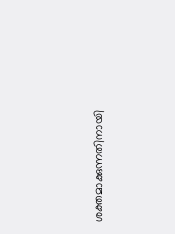ശക്തമാക്കുന്നതിനായി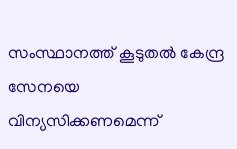സംസ്ഥാനത്ത് കൂടുതല്‍ കേന്ദ്ര സേനയെ വിന്യസിക്കണമെന്ന്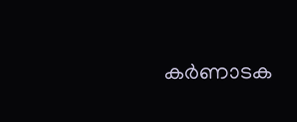കര്‍ണാടക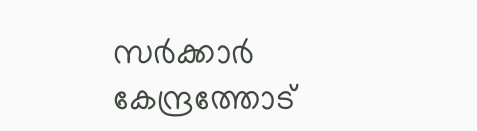സര്‍ക്കാര്‍ കേന്ദ്രത്തോട്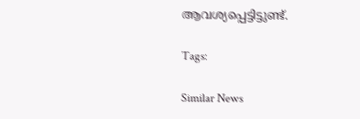ആവശ്യപ്പെട്ടിട്ടുണ്ട്.

Tags:

Similar News